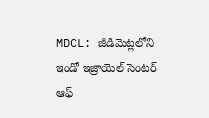MDCL: జీడిమెట్లలోని ఇండో ఇజ్రాయెల్ సెంటర్ ఆఫ్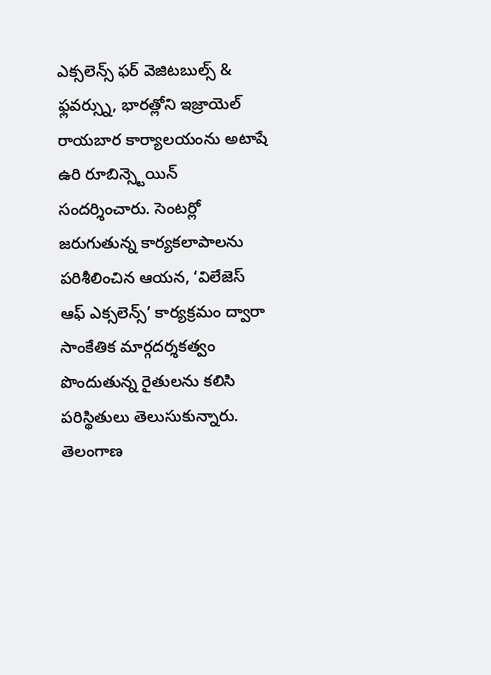ఎక్సలెన్స్ ఫర్ వెజిటబుల్స్ & ఫ్లవర్స్ను, భారత్లోని ఇజ్రాయెల్ రాయబార కార్యాలయంను అటాషే ఉరి రూబిన్స్టెయిన్ సందర్శించారు. సెంటర్లో జరుగుతున్న కార్యకలాపాలను పరిశీలించిన ఆయన, ‘విలేజెస్ ఆఫ్ ఎక్సలెన్స్’ కార్యక్రమం ద్వారా సాంకేతిక మార్గదర్శకత్వం పొందుతున్న రైతులను కలిసి పరిస్థితులు తెలుసుకున్నారు.
తెలంగాణ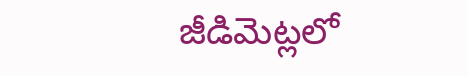జీడిమెట్లలో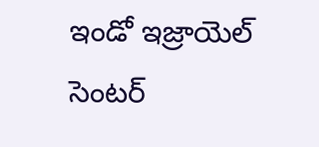ఇండో ఇజ్రాయెల్ సెంటర్